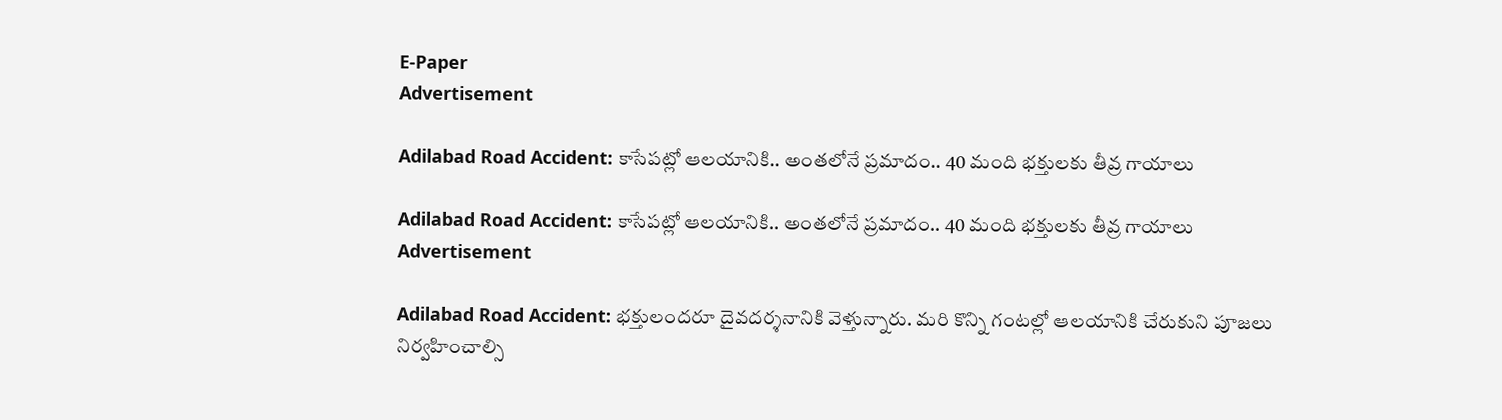E-Paper
Advertisement

Adilabad Road Accident: కాసేపట్లో ఆలయానికి.. అంతలోనే ప్రమాదం.. 40 మంది భక్తులకు తీవ్ర గాయాలు

Adilabad Road Accident: కాసేపట్లో ఆలయానికి.. అంతలోనే ప్రమాదం.. 40 మంది భక్తులకు తీవ్ర గాయాలు
Advertisement

Adilabad Road Accident: భక్తులందరూ దైవదర్శనానికి వెళ్తున్నారు. మరి కొన్ని గంటల్లో ఆలయానికి చేరుకుని పూజలు నిర్వహించాల్సి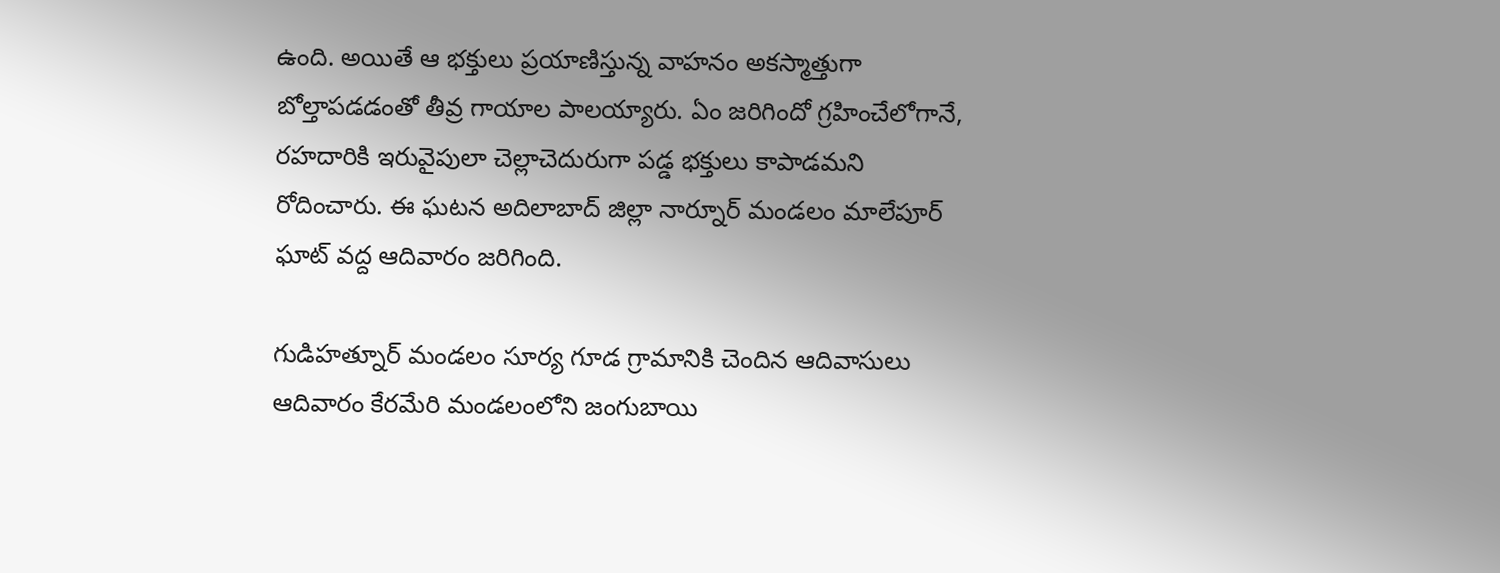ఉంది. అయితే ఆ భక్తులు ప్రయాణిస్తున్న వాహనం అకస్మాత్తుగా బోల్తాపడడంతో తీవ్ర గాయాల పాలయ్యారు. ఏం జరిగిందో గ్రహించేలోగానే, రహదారికి ఇరువైపులా చెల్లాచెదురుగా పడ్డ భక్తులు కాపాడమని రోదించారు. ఈ ఘటన అదిలాబాద్ జిల్లా నార్నూర్ మండలం మాలేపూర్ ఘాట్ వద్ద ఆదివారం జరిగింది.

గుడిహత్నూర్ మండలం సూర్య గూడ గ్రామానికి చెందిన ఆదివాసులు ఆదివారం కేరమేరి మండలంలోని జంగుబాయి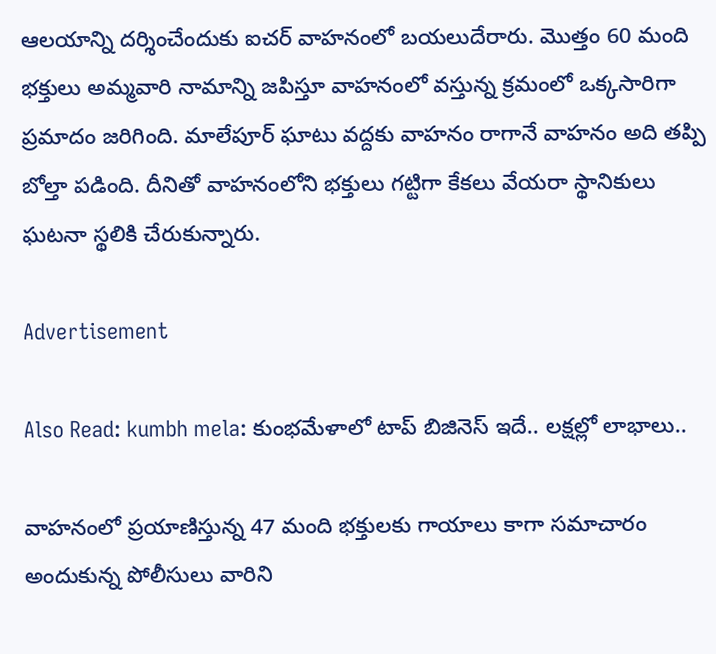ఆలయాన్ని దర్శించేందుకు ఐచర్ వాహనంలో బయలుదేరారు. మొత్తం 60 మంది భక్తులు అమ్మవారి నామాన్ని జపిస్తూ వాహనంలో వస్తున్న క్రమంలో ఒక్కసారిగా ప్రమాదం జరిగింది. మాలేపూర్ ఘాటు వద్దకు వాహనం రాగానే వాహనం అది తప్పి బోల్తా పడింది. దీనితో వాహనంలోని భక్తులు గట్టిగా కేకలు వేయరా స్థానికులు ఘటనా స్థలికి చేరుకున్నారు.

Advertisement

Also Read: kumbh mela: కుంభమేళాలో టాప్ బిజినెస్ ఇదే.. లక్షల్లో లాభాలు..

వాహనంలో ప్రయాణిస్తున్న 47 మంది భక్తులకు గాయాలు కాగా సమాచారం అందుకున్న పోలీసులు వారిని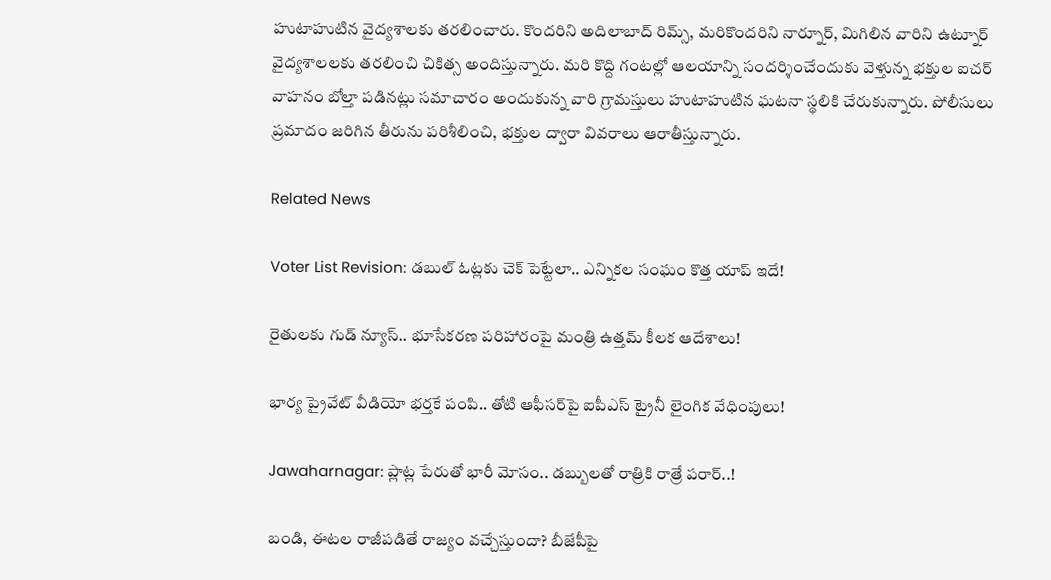హుటాహుటిన వైద్యశాలకు తరలించారు. కొందరిని అదిలాబాద్ రిమ్స్, మరికొందరిని నార్నూర్, మిగిలిన వారిని ఉట్నూర్ వైద్యశాలలకు తరలించి చికిత్స అందిస్తున్నారు. మరి కొద్ది గంటల్లో ఆలయాన్ని సందర్శించేందుకు వెళ్తున్న భక్తుల ఐచర్ వాహనం బోల్తా పడినట్లు సమాచారం అందుకున్న వారి గ్రామస్తులు హుటాహుటిన ఘటనా స్థలికి చేరుకున్నారు. పోలీసులు ప్రమాదం జరిగిన తీరును పరిశీలించి, భక్తుల ద్వారా వివరాలు ఆరాతీస్తున్నారు.

Related News

Voter List Revision: డబుల్ ఓట్లకు చెక్ పెట్టేలా.. ఎన్నికల సంఘం కొత్త యాప్ ఇదే!

రైతులకు గుడ్ న్యూస్.. భూసేకరణ పరిహారంపై మంత్రి ఉత్తమ్ కీలక ఆదేశాలు!

భార్య ప్రైవేట్ వీడియో భర్తకే పంపి.. తోటి ఆఫీసర్‌పై ఐపీఎస్ ట్రైనీ లైంగిక వేధింపులు!

Jawaharnagar: ప్లాట్ల పేరుతో భారీ మోసం.. డబ్బులతో రాత్రికి రాత్రే పరార్..!

బండి, ఈటల రాజీపడితే రాజ్యం వచ్చేస్తుందా? బీజేపీపై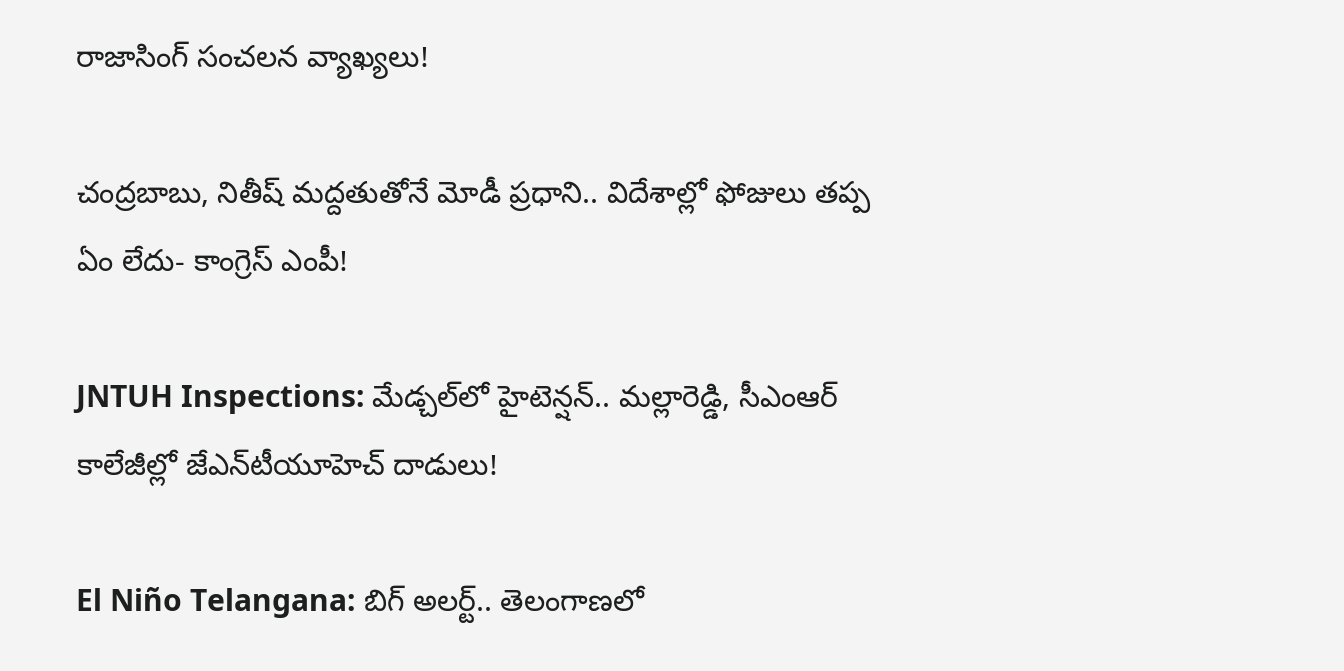రాజాసింగ్ సంచలన వ్యాఖ్యలు!

చంద్రబాబు, నితీష్ మద్దతుతోనే మోడీ ప్రధాని.. విదేశాల్లో ఫోజులు తప్ప ఏం లేదు- కాంగ్రెస్ ఎంపీ!

JNTUH Inspections: మేడ్చల్‌లో హైటెన్షన్.. మల్లారెడ్డి, సీఎంఆర్ కాలేజీల్లో జేఎన్‌టీయూహెచ్ దాడులు!

El Niño Telangana: బిగ్ అలర్ట్.. తెలంగాణలో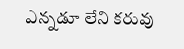ఎన్నడూ లేని కరువు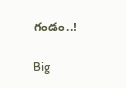గండం..!

Big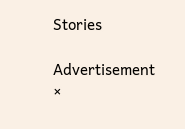Stories

Advertisement
×